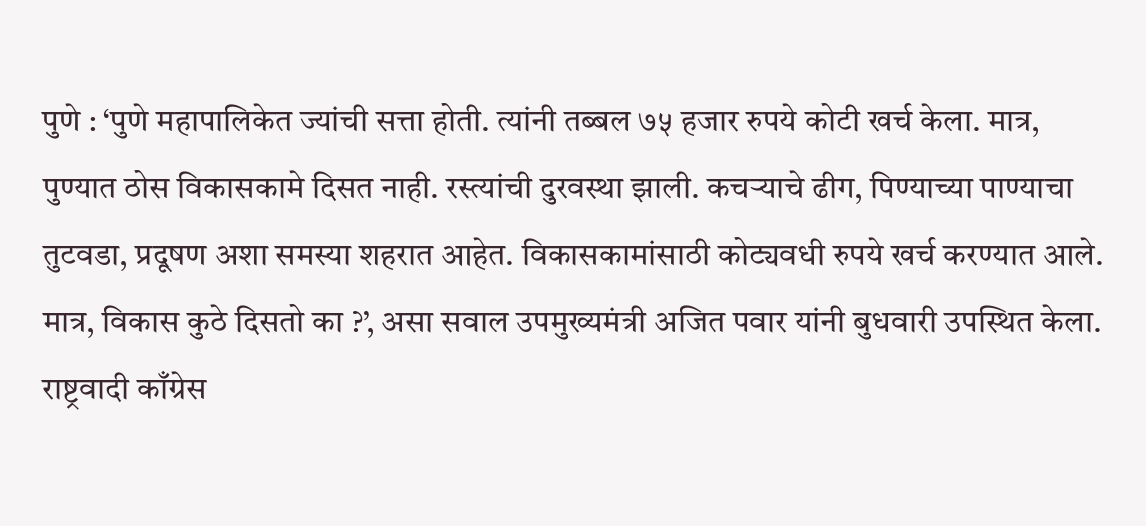पुणे : ‘पुणे महापालिकेत ज्यांची सत्ता होती. त्यांनी तब्बल ७५ हजार रुपये कोटी खर्च केला. मात्र, पुण्यात ठोस विकासकामे दिसत नाही. रस्त्यांची दुरवस्था झाली. कचऱ्याचे ढीग, पिण्याच्या पाण्याचा तुटवडा, प्रदूषण अशा समस्या शहरात आहेत. विकासकामांसाठी कोट्यवधी रुपये खर्च करण्यात आले. मात्र, विकास कुठे दिसतो का ?’, असा सवाल उपमुख्यमंत्री अजित पवार यांनी बुधवारी उपस्थित केला.
राष्ट्रवादी काँग्रेस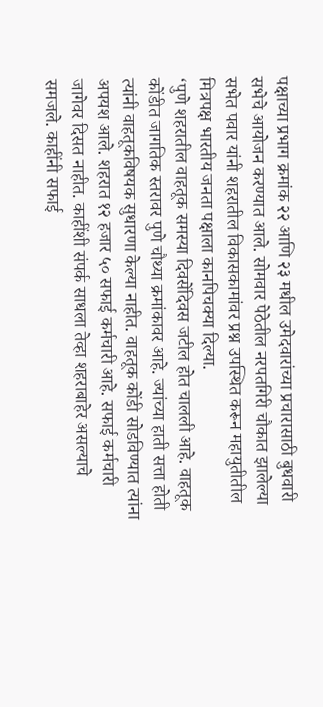पक्षाच्या प्रभाग क्रमांक २२ आणि २३ मधील उमेदवारांच्या प्रचारासाठी बुधवारी सभेचे आयोजन करण्यात आले. सोमवार पेठेतील नरपतगिरी चौकात झालेल्या सभेत पवार यांनी शहरातील विकासकामांवर प्रश्न उपस्थित करून महायुतीतील मित्रपक्ष भारतीय जनता पक्षाला कानपिचक्या दिल्या.
‘पुणे शहरातील वाहतूक समस्या दिवसेंदिवस जटील होत चालली आहे. वाहतूक कोंडीत जागतिक स्तरावर पुणे चौथ्या क्रमांकावर आहे. ज्यांच्या हाती सत्ता होती त्यांनी वाहतूकविषयक सुधारणा केल्या नाहीत. वाहतूक कोंडी सोडविण्यात त्यांना अपयश आले. शहरात १२ हजार ५० सफाई कर्मचारी आहे. सफाई कर्मचारी जागेवर दिसत नाहीत. काहींशी संपर्क साधला तेव्हा शहराबाहेर असल्याचे समजले. काहींनी सफाई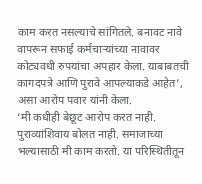काम करत नसल्याचे सांगितले. बनावट नावे वापरून सफाई कर्मचाऱ्यांच्या नावावर कोट्यवधी रुपयांचा अपहार केला. याबाबतची कागदपत्रे आणि पुरावे आपल्याकडे आहेत’, असा आरोप पवार यांनी केला.
‘मी कधीही बेछूट आरोप करत नाही. पुराव्यांशिवाय बोलत नाही. समाजाच्या भल्यासाठी मी काम करतो. या परिस्थितीतून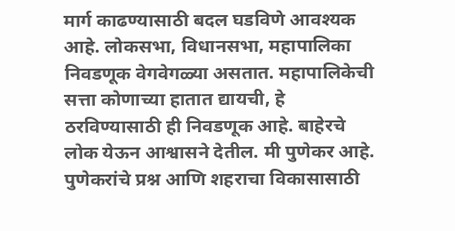मार्ग काढण्यासाठी बदल घडविणे आवश्यक आहे. लोकसभा, विधानसभा, महापालिका निवडणूक वेगवेगळ्या असतात. महापालिकेची सत्ता कोणाच्या हातात द्यायची, हे ठरविण्यासाठी ही निवडणूक आहे. बाहेरचे लोक येऊन आश्वासने देतील. मी पुणेकर आहे. पुणेकरांचे प्रश्न आणि शहराचा विकासासाठी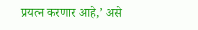प्रयत्न करणार आहे,’ असे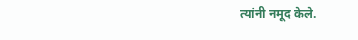त्यांनी नमूद केले.